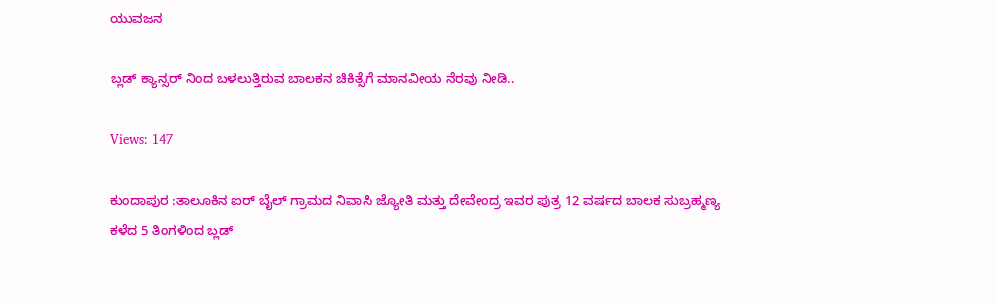ಯುವಜನ

ಬ್ಲಡ್ ಕ್ಯಾನ್ಸರ್ ನಿಂದ ಬಳಲುತ್ತಿರುವ ಬಾಲಕನ ಚಿಕಿತ್ಸೆಗೆ ಮಾನವೀಯ ನೆರವು ನೀಡಿ..

Views: 147

ಕುಂದಾಪುರ :ತಾಲೂಕಿನ ಐರ್ ಬೈಲ್ ಗ್ರಾಮದ ನಿವಾಸಿ ಜ್ಯೋತಿ ಮತ್ತು ದೇವೇಂದ್ರ ಇವರ ಪುತ್ರ 12 ವರ್ಷದ ಬಾಲಕ ಸುಬ್ರಹ್ಮಣ್ಯ ಕಳೆದ 5 ತಿಂಗಳಿಂದ ಬ್ಲಡ್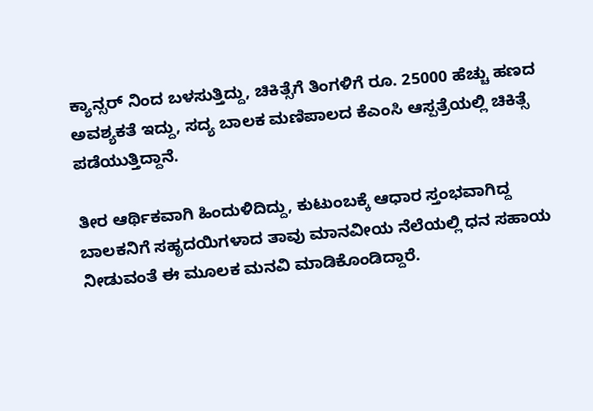ಕ್ಯಾನ್ಸರ್ ನಿಂದ ಬಳಸುತ್ತಿದ್ದು, ಚಿಕಿತ್ಸೆಗೆ ತಿಂಗಳಿಗೆ ರೂ. 25000 ಹೆಚ್ಚು ಹಣದ ಅವಶ್ಯಕತೆ ಇದ್ದು, ಸದ್ಯ ಬಾಲಕ ಮಣಿಪಾಲದ ಕೆಎಂಸಿ ಆಸ್ಪತ್ರೆಯಲ್ಲಿ ಚಿಕಿತ್ಸೆ ಪಡೆಯುತ್ತಿದ್ದಾನೆ.

ತೀರ ಆರ್ಥಿಕವಾಗಿ ಹಿಂದುಳಿದಿದ್ದು, ಕುಟುಂಬಕ್ಕೆ ಆಧಾರ ಸ್ತಂಭವಾಗಿದ್ದ ಬಾಲಕನಿಗೆ ಸಹೃದಯಿಗಳಾದ ತಾವು ಮಾನವೀಯ ನೆಲೆಯಲ್ಲಿ ಧನ ಸಹಾಯ ನೀಡುವಂತೆ ಈ ಮೂಲಕ ಮನವಿ ಮಾಡಿಕೊಂಡಿದ್ದಾರೆ.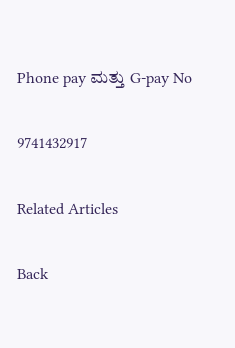Phone pay ಮತ್ತು G-pay No

9741432917

Related Articles

Back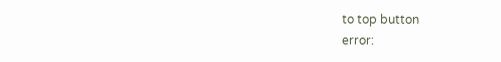to top button
error: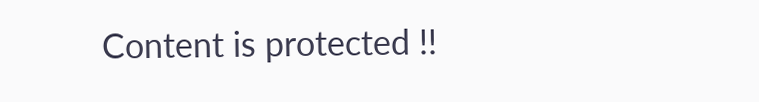Content is protected !!